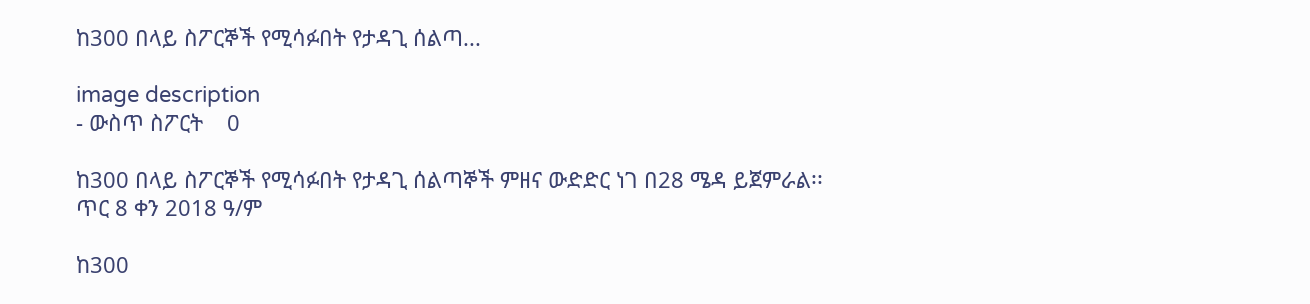ከ300 በላይ ስፖርኞች የሚሳፉበት የታዳጊ ሰልጣ...

image description
- ውስጥ ስፖርት    0

ከ300 በላይ ስፖርኞች የሚሳፉበት የታዳጊ ሰልጣኞች ምዘና ውድድር ነገ በ28 ሜዳ ይጀምራል፡፡ ጥር 8 ቀን 2018 ዓ/ም

ከ300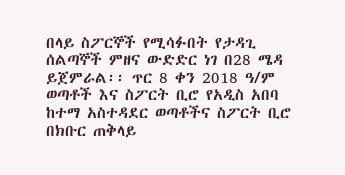በላይ ስፖርኞች የሚሳፉበት የታዳጊ ሰልጣኞች ምዘና ውድድር ነገ በ28 ሜዳ ይጀምራል፡፡ ጥር 8 ቀን 2018 ዓ/ም ወጣቶች እና ስፖርት ቢሮ የአዲስ አበባ ከተማ አስተዳደር ወጣቶችና ስፖርት ቢሮ በክቡር ጠቅላይ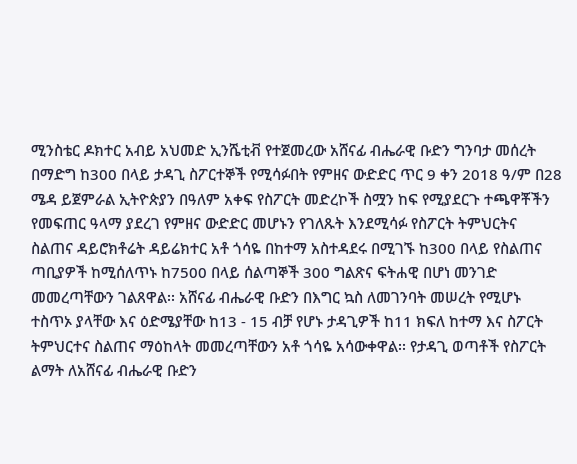ሚንስቴር ዶክተር አብይ አህመድ ኢንሼቲቭ የተጀመረው አሸናፊ ብሔራዊ ቡድን ግንባታ መሰረት በማድግ ከ300 በላይ ታዳጊ ስፖርተኞች የሚሳፉበት የምዘና ውድድር ጥር 9 ቀን 2018 ዓ/ም በ28 ሜዳ ይጀምራል ኢትዮጵያን በዓለም አቀፍ የስፖርት መድረኮች ስሟን ከፍ የሚያደርጉ ተጫዋቾችን የመፍጠር ዓላማ ያደረገ የምዘና ውድድር መሆኑን የገለጹት እንደሚሳፉ የስፖርት ትምህርትና ስልጠና ዳይሮክቶሬት ዳይሬክተር አቶ ጎሳዬ በከተማ አስተዳደሩ በሚገኙ ከ300 በላይ የስልጠና ጣቢያዎች ከሚሰለጥኑ ከ7500 በላይ ሰልጣኞች 300 ግልጽና ፍትሐዊ በሆነ መንገድ መመረጣቸውን ገልጸዋል፡፡ አሸናፊ ብሔራዊ ቡድን በእግር ኳስ ለመገንባት መሠረት የሚሆኑ ተስጥኦ ያላቸው እና ዕድሜያቸው ከ13 - 15 ብቻ የሆኑ ታዳጊዎች ከ11 ክፍለ ከተማ እና ስፖርት ትምህርተና ስልጠና ማዕከላት መመረጣቸውን አቶ ጎሳዬ አሳውቀዋል፡፡ የታዳጊ ወጣቶች የስፖርት ልማት ለአሸናፊ ብሔራዊ ቡድን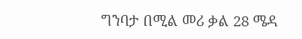ግንባታ በሚል መሪ ቃል 28 ሜዳ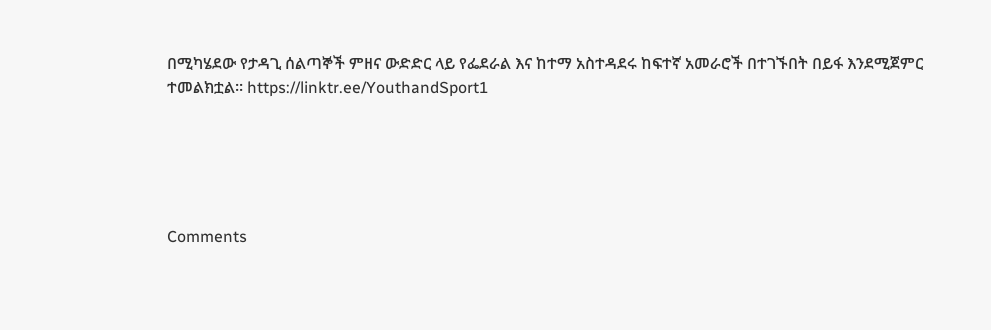በሚካሄደው የታዳጊ ሰልጣኞች ምዘና ውድድር ላይ የፌደራል እና ከተማ አስተዳደሩ ከፍተኛ አመራሮች በተገኙበት በይፋ እንደሚጀምር ተመልክቷል፡፡ https://linktr.ee/YouthandSport1





Comments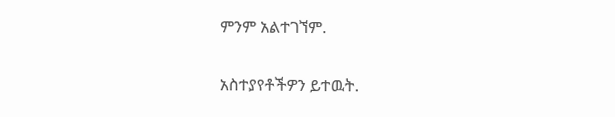ምንም አልተገኘም.

አስተያየቶችዎን ይተዉት.